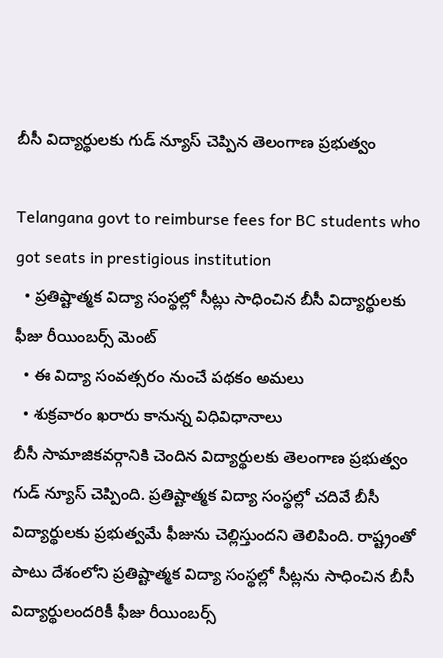బీసీ విద్యార్థులకు గుడ్ న్యూస్ చెప్పిన తెలంగాణ ప్రభుత్వం

Telangana govt to reimburse fees for BC students who got seats in prestigious institution
  • ప్రతిష్టాత్మక విద్యా సంస్థల్లో సీట్లు సాధించిన బీసీ విద్యార్థులకు ఫీజు రీయింబర్స్ మెంట్
  • ఈ విద్యా సంవత్సరం నుంచే పథకం అమలు
  • శుక్రవారం ఖరారు కానున్న విధివిధానాలు
బీసీ సామాజికవర్గానికి చెందిన విద్యార్థులకు తెలంగాణ ప్రభుత్వం గుడ్ న్యూస్ చెప్పింది. ప్రతిష్టాత్మక విద్యా సంస్థల్లో చదివే బీసీ విద్యార్థులకు ప్రభుత్వమే ఫీజును చెల్లిస్తుందని తెలిపింది. రాష్ట్రంతో పాటు దేశంలోని ప్రతిష్టాత్మక విద్యా సంస్థల్లో సీట్లను సాధించిన బీసీ విద్యార్థులందరికీ ఫీజు రీయింబర్స్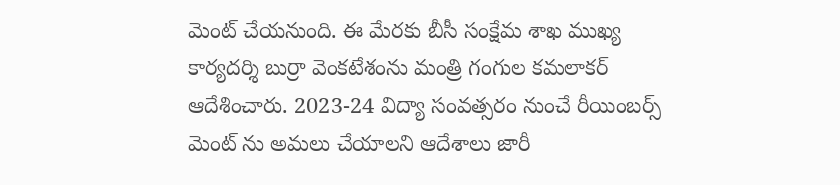మెంట్ చేయనుంది. ఈ మేరకు బీసీ సంక్షేమ శాఖ ముఖ్య కార్యదర్శి బుర్రా వెంకటేశంను మంత్రి గంగుల కమలాకర్ ఆదేశించారు. 2023-24 విద్యా సంవత్సరం నుంచే రీయింబర్స్ మెంట్ ను అమలు చేయాలని ఆదేశాలు జారీ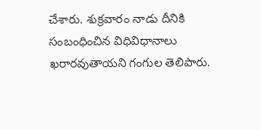చేశారు. శుక్రవారం నాడు దీనికి సంబంధించిన విధివిధానాలు ఖరారవుతాయని గంగుల తెలిపారు.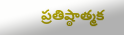ప్రతిష్ఠాత్మక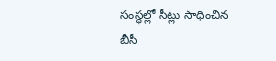సంస్థల్లో సీట్లు సాధించిన బీసీ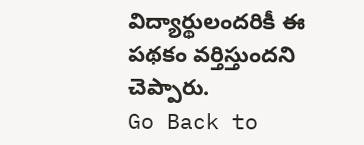విద్యార్థులందరికీ ఈ పథకం వర్తిస్తుందని చెప్పారు.
Go Back to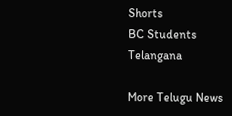Shorts
BC Students
Telangana

More Telugu News